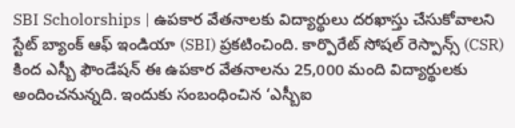SBI Scholorships | ఉపకార వేతనాలకు విద్యార్థులు దరఖాస్తు చేసుకోవాలని స్టేట్ బ్యాంక్ ఆఫ్ ఇండియా (SBI) ప్రకటించింది. కార్పొరేట్ సోషల్ రెస్పాన్స్ (CSR) కింద ఎస్బీ ఫౌండేషన్ ఈ ఉపకార వేతనాలను 25,000 మంది విద్యార్థులకు అందించనున్నది. ఇందుకు సంబంధించిన ‘ఎస్బీఐ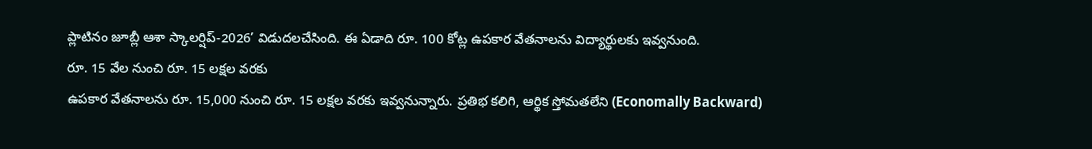ప్లాటినం జూబ్లీ ఆశా స్కాలర్షిప్-2026’ విడుదలచేసింది. ఈ ఏడాది రూ. 100 కోట్ల ఉపకార వేతనాలను విద్యార్థులకు ఇవ్వనుంది.
రూ. 15 వేల నుంచి రూ. 15 లక్షల వరకు
ఉపకార వేతనాలను రూ. 15,000 నుంచి రూ. 15 లక్షల వరకు ఇవ్వనున్నారు. ప్రతిభ కలిగి, ఆర్థిక స్తోమతలేని (Economally Backward)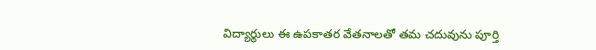విద్యార్థులు ఈ ఉపకాతర వేతనాలతో తమ చదువును పూర్తి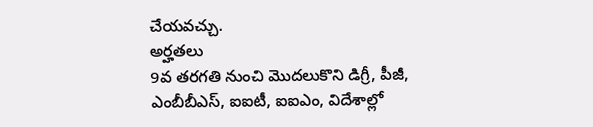చేయవచ్చు.
అర్హతలు
9వ తరగతి నుంచి మొదలుకొని డిగ్రీ, పీజీ, ఎంబీబీఎస్, ఐఐటీ, ఐఐఎం, విదేశాల్లో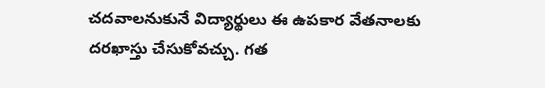చదవాలనుకునే విద్యార్థులు ఈ ఉపకార వేతనాలకు దరఖాస్తు చేసుకోవచ్చు. గత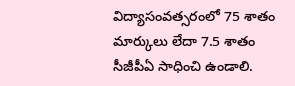విద్యాసంవత్సరంలో 75 శాతం మార్కులు లేదా 7.5 శాతం సీజీపీఏ సాధించి ఉండాలి.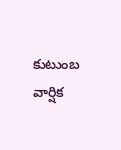కుటుంబ వార్షిక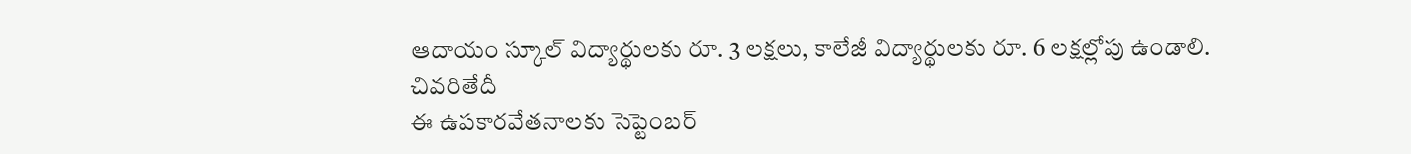ఆదాయం స్కూల్ విద్యార్థులకు రూ. 3 లక్షలు, కాలేజీ విద్యార్థులకు రూ. 6 లక్షల్లోపు ఉండాలి.
చివరితేదీ
ఈ ఉపకారవేతనాలకు సెప్టెంబర్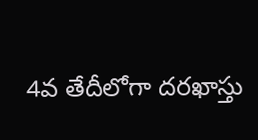4వ తేదీలోగా దరఖాస్తు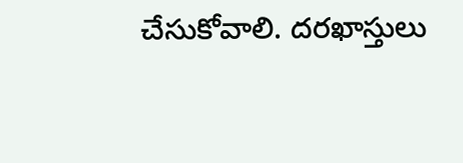చేసుకోవాలి. దరఖాస్తులు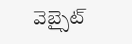వెబ్సైట్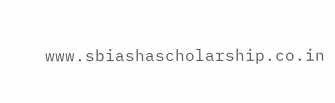www.sbiashascholarship.co.in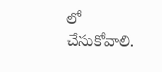లో చేసుకోవాలి.